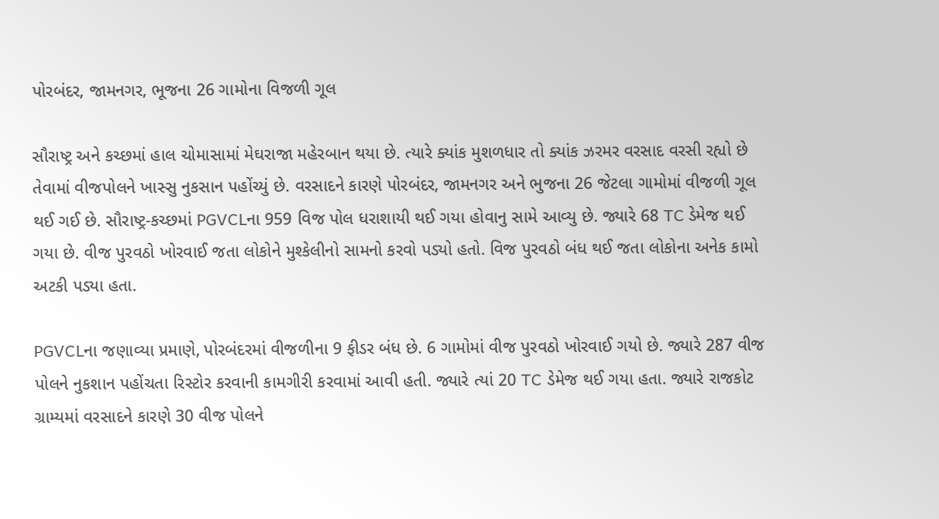પોરબંદર, જામનગર, ભૂજના 26 ગામોના વિજળી ગૂલ

સૌરાષ્ટ્ર અને કચ્છમાં હાલ ચોમાસામાં મેઘરાજા મહેરબાન થયા છે. ત્યારે ક્યાંક મુશળધાર તો ક્યાંક ઝરમર વરસાદ વરસી રહ્યો છે તેવામાં વીજપોલને ખાસ્સુ નુકસાન પહોંચ્યું છે. વરસાદને કારણે પોરબંદર, જામનગર અને ભુજના 26 જેટલા ગામોમાં વીજળી ગૂલ થઈ ગઈ છે. સૌરાષ્ટ્ર-કચ્છમાં PGVCLના 959 વિજ પોલ ધરાશાયી થઈ ગયા હોવાનુ સામે આવ્યુ છે. જ્યારે 68 TC ડેમેજ થઈ ગયા છે. વીજ પુરવઠો ખોરવાઈ જતા લોકોને મુશ્કેલીનો સામનો કરવો પડ્યો હતો. વિજ પુરવઠો બંધ થઈ જતા લોકોના અનેક કામો અટકી પડ્યા હતા.

PGVCLના જણાવ્યા પ્રમાણે, પોરબંદરમાં વીજળીના 9 ફીડર બંધ છે. 6 ગામોમાં વીજ પુરવઠો ખોરવાઈ ગયો છે. જ્યારે 287 વીજ પોલને નુકશાન પહોંચતા રિસ્ટોર કરવાની કામગીરી કરવામાં આવી હતી. જ્યારે ત્યાં 20 TC ડેમેજ થઈ ગયા હતા. જ્યારે રાજકોટ ગ્રામ્યમાં વરસાદને કારણે 30 વીજ પોલને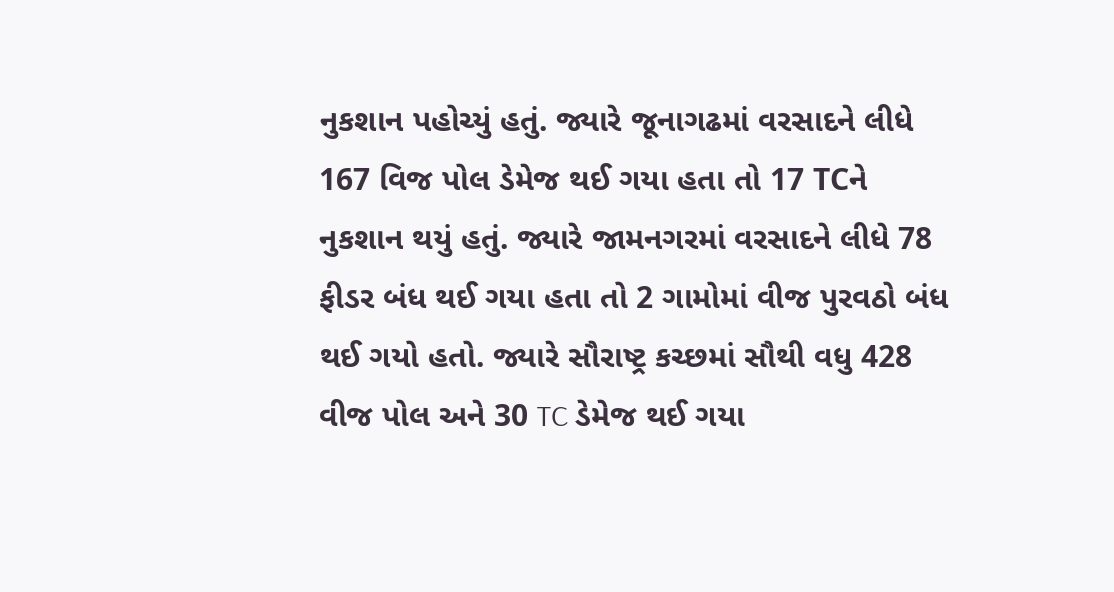નુકશાન પહોચ્યું હતું. જ્યારે જૂનાગઢમાં વરસાદને લીધે 167 વિજ પોલ ડેમેજ થઈ ગયા હતા તો 17 TCને નુકશાન થયું હતું. જ્યારે જામનગરમાં વરસાદને લીધે 78 ફીડર બંધ થઈ ગયા હતા તો 2 ગામોમાં વીજ પુરવઠો બંધ થઈ ગયો હતો. જ્યારે સૌરાષ્ટ્ર કચ્છમાં સૌથી વધુ 428 વીજ પોલ અને 30 TC ડેમેજ થઈ ગયા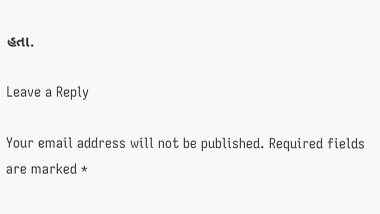હતા.

Leave a Reply

Your email address will not be published. Required fields are marked *